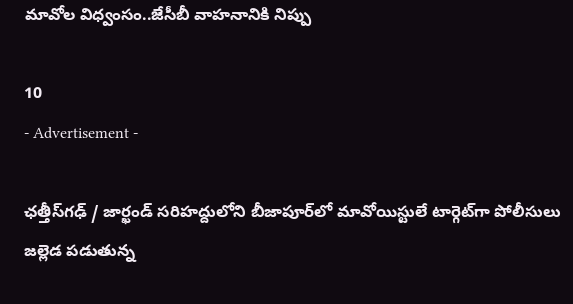మావోల విధ్వంసం..జేసీబీ వాహనానికి నిప్పు

10
- Advertisement -

ఛత్తీస్‌గఢ్ / జార్ఖండ్ సరిహద్దులోని బీజాపూర్‌లో మావోయిస్టులే టార్గెట్‌గా పోలీసులు జల్లెడ పడుతున్న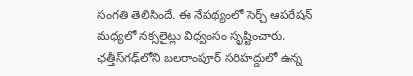సంగతి తెలిసిందే. ఈ నేపథ్యంలో సెర్చ్ ఆపరేషన్ మధ్యలో నక్సలైట్లు విధ్వంసం సృష్టించారు. ఛత్తీస్‌గఢ్‌లోని బలరాంపూర్ సరిహద్దులో ఉన్న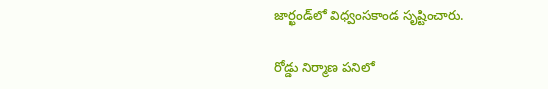జార్ఖండ్‌లో విధ్వంసకాండ సృష్టించారు.

రోడ్డు నిర్మాణ పనిలో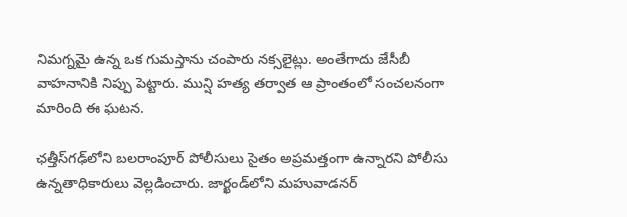నిమగ్నమై ఉన్న ఒక గుమస్తాను చంపారు నక్సలైట్లు. అంతేగాదు జేసీబీ వాహనానికి నిప్పు పెట్టారు. మున్షి హత్య తర్వాత ఆ ప్రాంతంలో సంచలనంగా మారింది ఈ ఘటన.

ఛత్తీస్‌గఢ్‌లోని బలరాంపూర్ పోలీసులు సైతం అప్రమత్తంగా ఉన్నారని పోలీసు ఉన్నతాధికారులు వెల్లడించారు. జార్ఖండ్‌లోని మహువాడనర్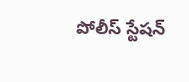పోలీస్ స్టేషన్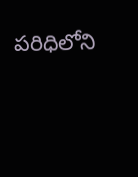పరిధిలోని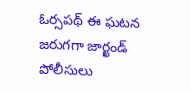ఓర్సపథ్‌ ఈ ఘటన జరుగగా జార్ఖండ్ పోలీసులు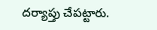దర్యాప్తు చేపట్టారు.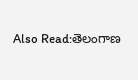Also Read:తెలంగాణ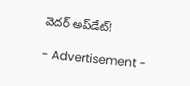వెదర్ అప్‌డేట్!

- Advertisement -